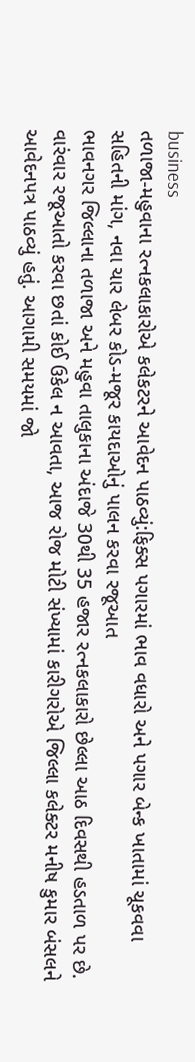business
તળાજા-મહુવાના રત્નકલાકારોએ કલેકટરને આવેદન પાઠવ્યું:ફિક્સ પગારમાં ભાવ વધારો અને પગાર બેન્ક ખાતામાં ચૂકવવા સહિતની માંગ, નવા ચાર લેબર કોડ-મજૂર કાયદાઓનું પાલન કરવા રજૂઆત
ભાવનગર જિલ્લાના તળાજા અને મહુવા તાલુકાના અંદાજે 30થી 35 હજાર રત્નકલાકારો છેલ્લા આઠ દિવસથી હડતાળ પર છે. વારંવાર રજૂઆતો કરવા છતાં કોઈ ઉકેલ ન આવતા, આજ રોજ મોટી સંખ્યામાં કારીગરોએ જિલ્લા કલેક્ટર મનીષ કુમાર બંસલને આવેદનપત્ર પાઠવ્યું હતું. આગામી સમયમાં જો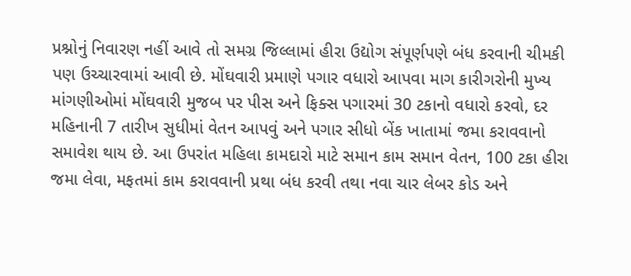પ્રશ્નોનું નિવારણ નહીં આવે તો સમગ્ર જિલ્લામાં હીરા ઉદ્યોગ સંપૂર્ણપણે બંધ કરવાની ચીમકી પણ ઉચ્ચારવામાં આવી છે. મોંઘવારી પ્રમાણે પગાર વધારો આપવા માગ કારીગરોની મુખ્ય માંગણીઓમાં મોંઘવારી મુજબ પર પીસ અને ફિક્સ પગારમાં 30 ટકાનો વધારો કરવો, દર મહિનાની 7 તારીખ સુધીમાં વેતન આપવું અને પગાર સીધો બેંક ખાતામાં જમા કરાવવાનો સમાવેશ થાય છે. આ ઉપરાંત મહિલા કામદારો માટે સમાન કામ સમાન વેતન, 100 ટકા હીરા જમા લેવા, મફતમાં કામ કરાવવાની પ્રથા બંધ કરવી તથા નવા ચાર લેબર કોડ અને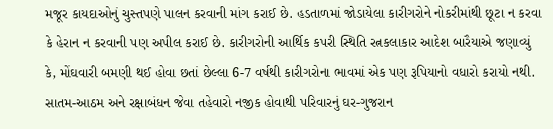મજૂર કાયદાઓનું ચુસ્તપણે પાલન કરવાની માંગ કરાઈ છે. હડતાળમાં જોડાયેલા કારીગરોને નોકરીમાંથી છૂટા ન કરવા કે હેરાન ન કરવાની પણ અપીલ કરાઈ છે. કારીગરોની આર્થિક કપરી સ્થિતિ રત્નકલાકાર આદેશ બારૈયાએ જણાવ્યું કે, મોંઘવારી બમણી થઈ હોવા છતાં છેલ્લા 6-7 વર્ષથી કારીગરોના ભાવમાં એક પણ રૂપિયાનો વધારો કરાયો નથી. સાતમ-આઠમ અને રક્ષાબંધન જેવા તહેવારો નજીક હોવાથી પરિવારનું ઘર-ગુજરાન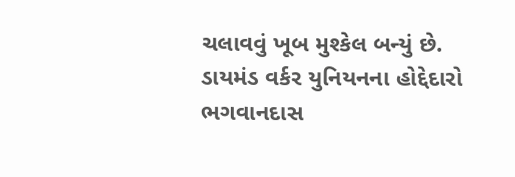ચલાવવું ખૂબ મુશ્કેલ બન્યું છે. ડાયમંડ વર્કર યુનિયનના હોદ્દેદારો ભગવાનદાસ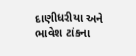દાણીધરીયા અને ભાવેશ ટાંકના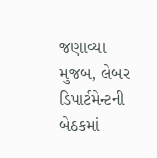જણાવ્યા મુજબ, લેબર ડિપાર્ટમેન્ટની બેઠકમાં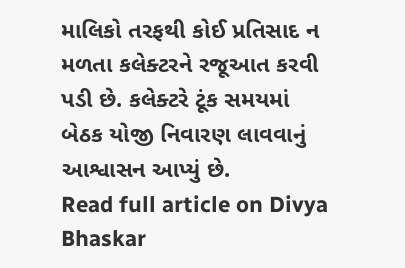માલિકો તરફથી કોઈ પ્રતિસાદ ન મળતા કલેક્ટરને રજૂઆત કરવી પડી છે. કલેક્ટરે ટૂંક સમયમાં બેઠક યોજી નિવારણ લાવવાનું આશ્વાસન આપ્યું છે.
Read full article on Divya Bhaskar